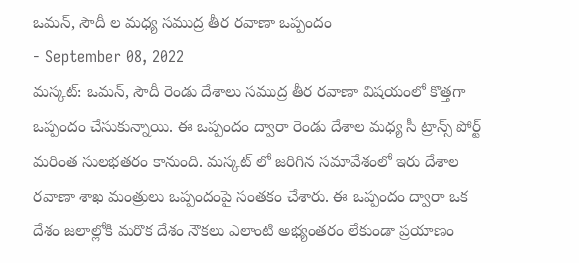ఒమన్, సౌదీ ల మధ్య సముద్ర తీర రవాణా ఒప్పందం
- September 08, 2022
మస్కట్: ఒమన్, సౌదీ రెండు దేశాలు సముద్ర తీర రవాణా విషయంలో కొత్తగా ఒప్పందం చేసుకున్నాయి. ఈ ఒప్పందం ద్వారా రెండు దేశాల మధ్య సీ ట్రాన్స్ పోర్ట్ మరింత సులభతరం కానుంది. మస్కట్ లో జరిగిన సమావేశంలో ఇరు దేశాల రవాణా శాఖ మంత్రులు ఒప్పందంపై సంతకం చేశారు. ఈ ఒప్పందం ద్వారా ఒక దేశం జలాల్లోకి మరొక దేశం నౌకలు ఎలాంటి అభ్యంతరం లేకుండా ప్రయాణం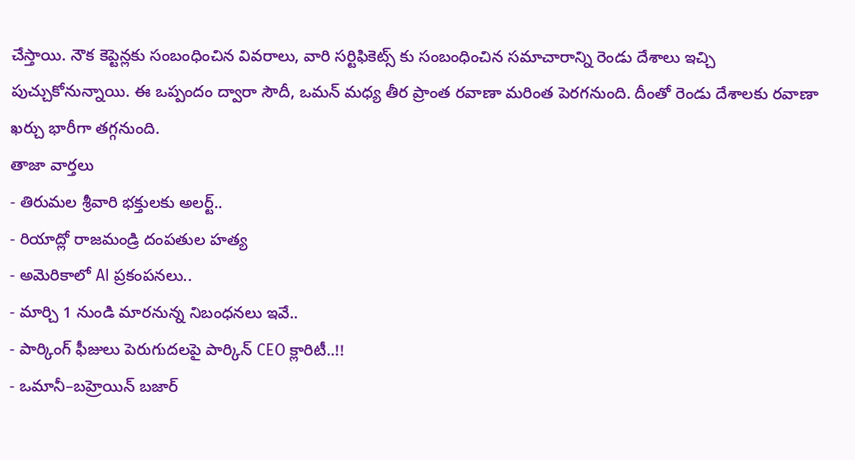చేస్తాయి. నౌక కెప్టెన్లకు సంబంధించిన వివరాలు, వారి సర్టిఫికెట్స్ కు సంబంధించిన సమాచారాన్ని రెండు దేశాలు ఇచ్చి పుచ్చుకోనున్నాయి. ఈ ఒప్పందం ద్వారా సౌదీ, ఒమన్ మధ్య తీర ప్రాంత రవాణా మరింత పెరగనుంది. దీంతో రెండు దేశాలకు రవాణా ఖర్చు భారీగా తగ్గనుంది.
తాజా వార్తలు
- తిరుమల శ్రీవారి భక్తులకు అలర్ట్..
- రియాద్లో రాజమండ్రి దంపతుల హత్య
- అమెరికాలో AI ప్రకంపనలు..
- మార్చి 1 నుండి మారనున్న నిబంధనలు ఇవే..
- పార్కింగ్ ఫీజులు పెరుగుదలపై పార్కిన్ CEO క్లారిటీ..!!
- ఒమానీ–బహ్రెయిన్ బజార్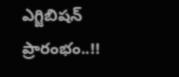ఎగ్జిబిషన్ ప్రారంభం..!!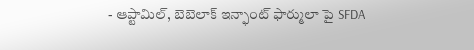- ఆప్టామిల్, బెబెలాక్ ఇన్ఫాంట్ ఫార్ములా పై SFDA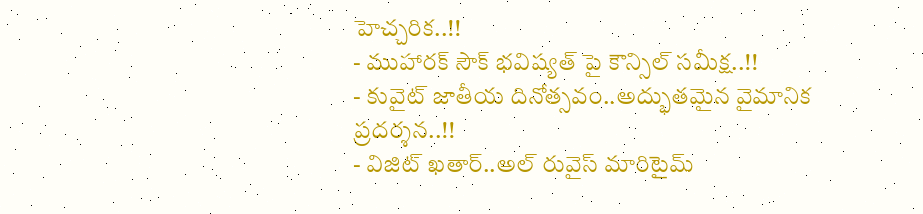హెచ్చరిక..!!
- ముహారక్ సౌక్ భవిష్యత్ పై కౌన్సిల్ సమీక్ష..!!
- కువైట్ జాతీయ దినోత్సవం..అద్భుతమైన వైమానిక ప్రదర్శన..!!
- విజిట్ ఖతార్..అల్ రువైస్ మారిటైమ్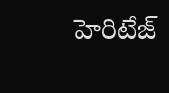హెరిటేజ్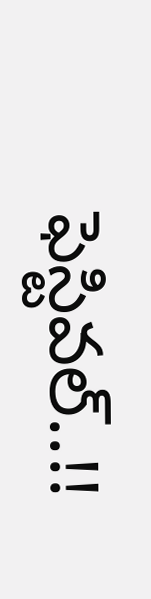ఫెస్టివల్..!!